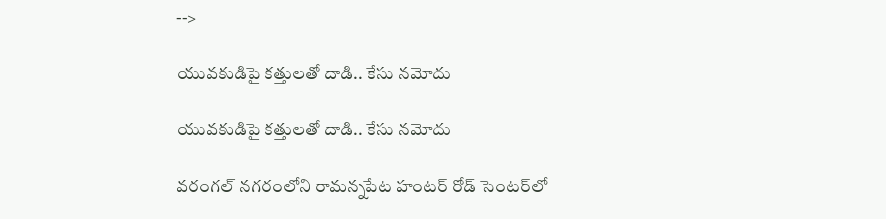-->

యువకుడిపై కత్తులతో దాడి.. కేసు నమోదు

యువకుడిపై కత్తులతో దాడి.. కేసు నమోదు

వరంగల్ నగరంలోని రామన్నపేట హంటర్ రోడ్ సెంటర్‌లో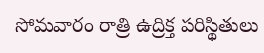సోమవారం రాత్రి ఉద్రిక్త పరిస్థితులు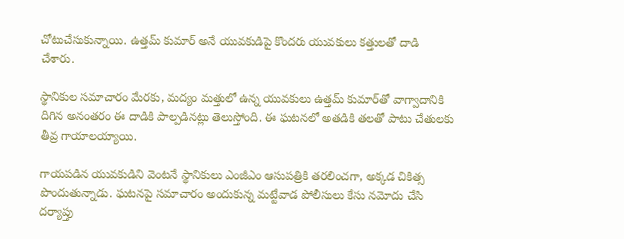చోటుచేసుకున్నాయి. ఉత్తమ్ కుమార్ అనే యువకుడిపై కొందరు యువకులు కత్తులతో దాడి చేశారు.

స్థానికుల సమాచారం మేరకు, మద్యం మత్తులో ఉన్న యువకులు ఉత్తమ్ కుమార్‌తో వాగ్వాదానికి దిగిన అనంతరం ఈ దాడికి పాల్పడినట్లు తెలుస్తోంది. ఈ ఘటనలో అతడికి తలతో పాటు చేతులకు తీవ్ర గాయాలయ్యాయి.

గాయపడిన యువకుడిని వెంటనే స్థానికులు ఎంజీఎం ఆసుపత్రికి తరలించగా, అక్కడ చికిత్స పొందుతున్నాడు. ఘటనపై సమాచారం అందుకున్న మట్టేవాడ పోలీసులు కేసు నమోదు చేసి దర్యాప్తు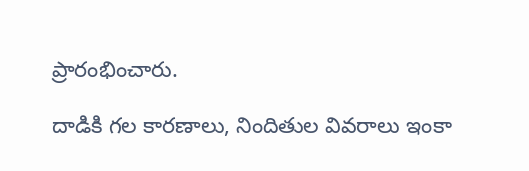ప్రారంభించారు.

దాడికి గల కారణాలు, నిందితుల వివరాలు ఇంకా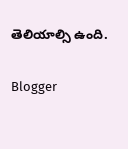తెలియాల్సి ఉంది.

Blogger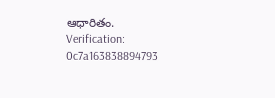ఆధారితం.
Verification: 0c7a163838894793